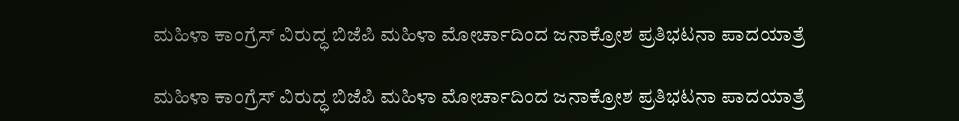ಮಹಿಳಾ ಕಾಂಗ್ರೆಸ್ ವಿರುದ್ಧ ಬಿಜೆಪಿ‌ ಮಹಿಳಾ ಮೋರ್ಚಾದಿಂದ ಜನಾಕ್ರೋಶ ಪ್ರತಿಭಟನಾ ಪಾದಯಾತ್ರೆ

ಮಹಿಳಾ ಕಾಂಗ್ರೆಸ್ ವಿರುದ್ಧ ಬಿಜೆಪಿ‌ ಮಹಿಳಾ ಮೋರ್ಚಾದಿಂದ ಜನಾಕ್ರೋಶ ಪ್ರತಿಭಟನಾ ಪಾದಯಾತ್ರೆ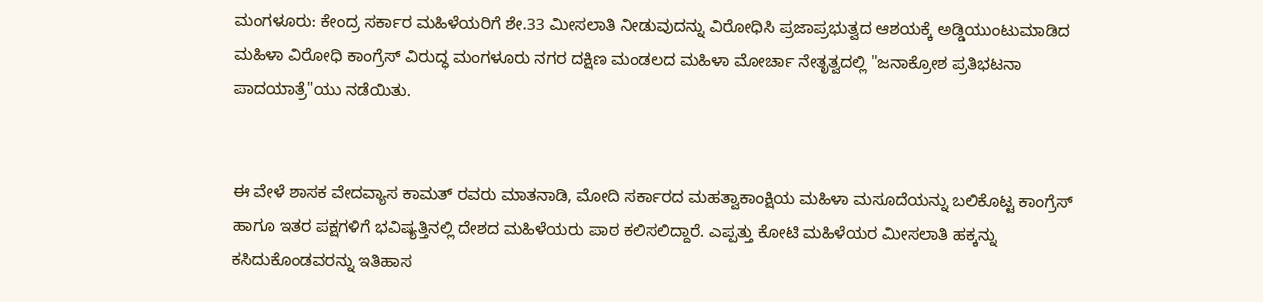ಮಂಗಳೂರು: ಕೇಂದ್ರ ಸರ್ಕಾರ ಮಹಿಳೆಯರಿಗೆ ಶೇ.33 ಮೀಸಲಾತಿ ನೀಡುವುದನ್ನು ವಿರೋಧಿಸಿ ಪ್ರಜಾಪ್ರಭುತ್ವದ ಆಶಯಕ್ಕೆ ಅಡ್ಡಿಯುಂಟುಮಾಡಿದ ಮಹಿಳಾ ವಿರೋಧಿ ಕಾಂಗ್ರೆಸ್ ವಿರುದ್ಧ ಮಂಗಳೂರು ನಗರ ದಕ್ಷಿಣ ಮಂಡಲದ ಮಹಿಳಾ ಮೋರ್ಚಾ ನೇತೃತ್ವದಲ್ಲಿ "ಜನಾಕ್ರೋಶ ಪ್ರತಿಭಟನಾ ಪಾದಯಾತ್ರೆ"ಯು ನಡೆಯಿತು.


ಈ ವೇಳೆ ಶಾಸಕ ವೇದವ್ಯಾಸ ಕಾಮತ್ ರವರು ಮಾತನಾಡಿ, ಮೋದಿ ಸರ್ಕಾರದ ಮಹತ್ವಾಕಾಂಕ್ಷಿಯ ಮಹಿಳಾ ಮಸೂದೆಯನ್ನು ಬಲಿಕೊಟ್ಟ ಕಾಂಗ್ರೆಸ್ ಹಾಗೂ ಇತರ ಪಕ್ಷಗಳಿಗೆ ಭವಿಷ್ಯತ್ತಿನಲ್ಲಿ ದೇಶದ ಮಹಿಳೆಯರು ಪಾಠ ಕಲಿಸಲಿದ್ದಾರೆ. ಎಪ್ಪತ್ತು ಕೋಟಿ ಮಹಿಳೆಯರ ಮೀಸಲಾತಿ ಹಕ್ಕನ್ನು ಕಸಿದುಕೊಂಡವರನ್ನು ಇತಿಹಾಸ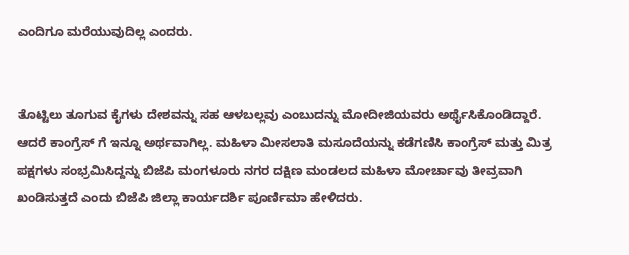ಎಂದಿಗೂ ಮರೆಯುವುದಿಲ್ಲ ಎಂದರು.


ತೊಟ್ಟಿಲು ತೂಗುವ ಕೈಗಳು ದೇಶವನ್ನು ಸಹ ಆಳಬಲ್ಲವು ಎಂಬುದನ್ನು ಮೋದೀಜಿಯವರು ಅರ್ಥೈಸಿಕೊಂಡಿದ್ದಾರೆ. ಆದರೆ ಕಾಂಗ್ರೆಸ್ ಗೆ ಇನ್ನೂ ಅರ್ಥವಾಗಿಲ್ಲ. ಮಹಿಳಾ ಮೀಸಲಾತಿ ಮಸೂದೆಯನ್ನು ಕಡೆಗಣಿಸಿ ಕಾಂಗ್ರೆಸ್ ಮತ್ತು ಮಿತ್ರ ಪಕ್ಷಗಳು ಸಂಭ್ರಮಿಸಿದ್ದನ್ನು ಬಿಜೆಪಿ ಮಂಗಳೂರು ನಗರ ದಕ್ಷಿಣ ಮಂಡಲದ ಮಹಿಳಾ ಮೋರ್ಚಾವು ತೀವ್ರವಾಗಿ ಖಂಡಿಸುತ್ತದೆ ಎಂದು ಬಿಜೆಪಿ ಜಿಲ್ಲಾ ಕಾರ್ಯದರ್ಶಿ ಪೂರ್ಣಿಮಾ ಹೇಳಿದರು.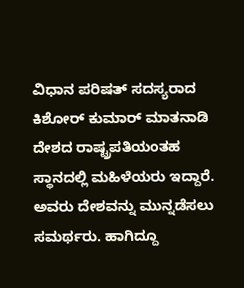ವಿಧಾನ ಪರಿಷತ್ ಸದಸ್ಯರಾದ ಕಿಶೋರ್ ಕುಮಾರ್ ಮಾತನಾಡಿ ದೇಶದ ರಾಷ್ಟ್ರಪತಿಯಂತಹ ಸ್ಥಾನದಲ್ಲಿ ಮಹಿಳೆಯರು ಇದ್ದಾರೆ. ಅವರು ದೇಶವನ್ನು ಮುನ್ನಡೆಸಲು ಸಮರ್ಥರು. ಹಾಗಿದ್ದೂ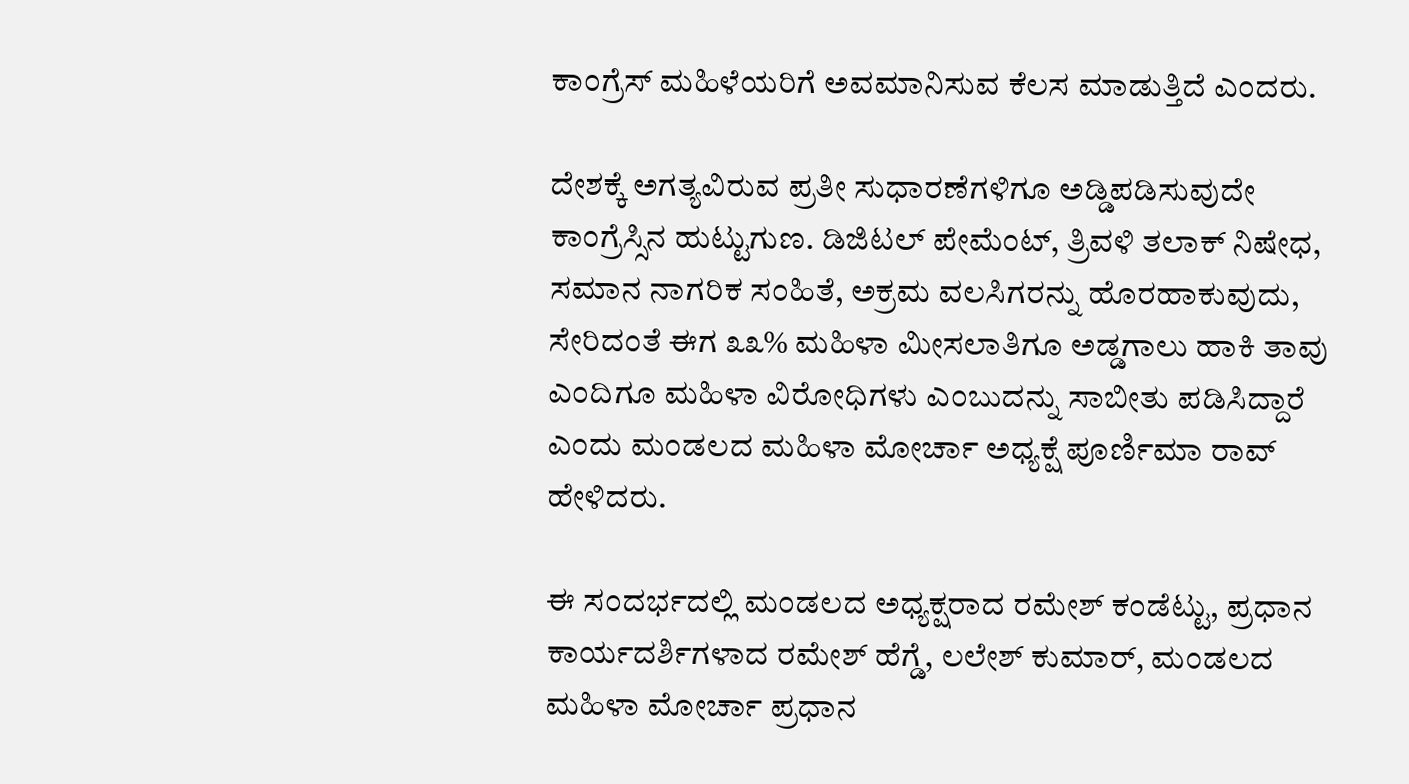ಕಾಂಗ್ರೆಸ್ ಮಹಿಳೆಯರಿಗೆ ಅವಮಾನಿಸುವ ಕೆಲಸ ಮಾಡುತ್ತಿದೆ ಎಂದರು.

ದೇಶಕ್ಕೆ ಅಗತ್ಯವಿರುವ ಪ್ರತೀ ಸುಧಾರಣೆಗಳಿಗೂ ಅಡ್ಡಿಪಡಿಸುವುದೇ ಕಾಂಗ್ರೆಸ್ಸಿನ ಹುಟ್ಟುಗುಣ. ಡಿಜಿಟಲ್ ಪೇಮೆಂಟ್, ತ್ರಿವಳಿ ತಲಾಕ್ ನಿಷೇಧ, ಸಮಾನ ನಾಗರಿಕ ಸಂಹಿತೆ, ಅಕ್ರಮ ವಲಸಿಗರನ್ನು ಹೊರಹಾಕುವುದು, ಸೇರಿದಂತೆ ಈಗ ೩೩% ಮಹಿಳಾ ಮೀಸಲಾತಿಗೂ ಅಡ್ಡಗಾಲು ಹಾಕಿ ತಾವು ಎಂದಿಗೂ ಮಹಿಳಾ ವಿರೋಧಿಗಳು ಎಂಬುದನ್ನು ಸಾಬೀತು ಪಡಿಸಿದ್ದಾರೆ ಎಂದು ಮಂಡಲದ ಮಹಿಳಾ ಮೋರ್ಚಾ ಅಧ್ಯಕ್ಷೆ ಪೂರ್ಣಿಮಾ ರಾವ್ ಹೇಳಿದರು.

ಈ ಸಂದರ್ಭದಲ್ಲಿ ಮಂಡಲದ ಅಧ್ಯಕ್ಷರಾದ ರಮೇಶ್ ಕಂಡೆಟ್ಟು, ಪ್ರಧಾನ ಕಾರ್ಯದರ್ಶಿಗಳಾದ ರಮೇಶ್ ಹೆಗ್ಡೆ, ಲಲೇಶ್ ಕುಮಾರ್, ಮಂಡಲದ ಮಹಿಳಾ ಮೋರ್ಚಾ ಪ್ರಧಾನ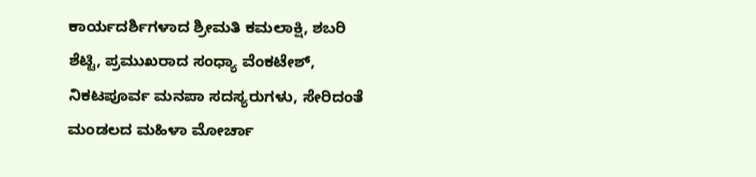ಕಾರ್ಯದರ್ಶಿಗಳಾದ ಶ್ರೀಮತಿ ಕಮಲಾಕ್ಷಿ, ಶಬರಿ ಶೆಟ್ಟಿ, ಪ್ರಮುಖರಾದ ಸಂಧ್ಯಾ ವೆಂಕಟೇಶ್, ನಿಕಟಪೂರ್ವ ಮನಪಾ ಸದಸ್ಯರುಗಳು, ಸೇರಿದಂತೆ ಮಂಡಲದ ಮಹಿಳಾ ಮೋರ್ಚಾ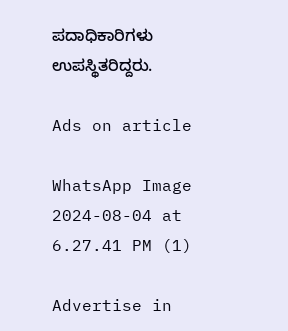ಪದಾಧಿಕಾರಿಗಳು ಉಪಸ್ಥಿತರಿದ್ದರು.

Ads on article

WhatsApp Image 2024-08-04 at 6.27.41 PM (1)

Advertise in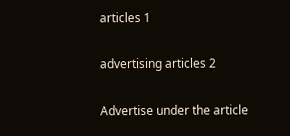articles 1

advertising articles 2

Advertise under the article